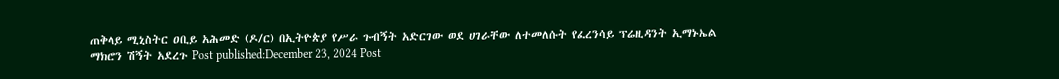ጠቅላይ ሚኒስትር ዐቢይ አሕመድ (ዶ/ር) በኢትዮጵያ የሥራ ጉብኝት አድርገው ወደ ሀገራቸው ለተመለሱት የፈረንሳይ ፕሬዚዳንት ኢማኑኤል ማክሮን ሽኝት አደረጉ Post published:December 23, 2024 Post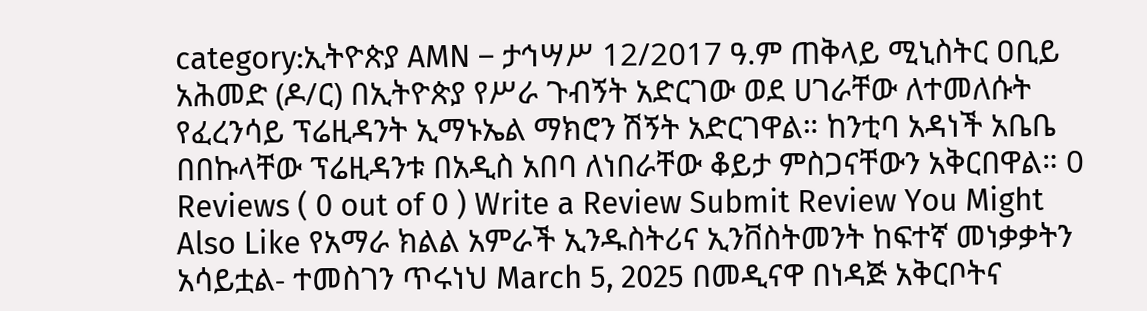category:ኢትዮጵያ AMN – ታኅሣሥ 12/2017 ዓ.ም ጠቅላይ ሚኒስትር ዐቢይ አሕመድ (ዶ/ር) በኢትዮጵያ የሥራ ጉብኝት አድርገው ወደ ሀገራቸው ለተመለሱት የፈረንሳይ ፕሬዚዳንት ኢማኑኤል ማክሮን ሽኝት አድርገዋል። ከንቲባ አዳነች አቤቤ በበኩላቸው ፕሬዚዳንቱ በአዲስ አበባ ለነበራቸው ቆይታ ምስጋናቸውን አቅርበዋል። 0 Reviews ( 0 out of 0 ) Write a Review Submit Review You Might Also Like የአማራ ክልል አምራች ኢንዱስትሪና ኢንቨስትመንት ከፍተኛ መነቃቃትን አሳይቷል- ተመስገን ጥሩነህ March 5, 2025 በመዲናዋ በነዳጅ አቅርቦትና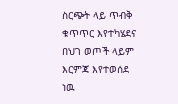ስርጭት ላይ ጥብቅ ቁጥጥር እየተካሄደና በህገ ወጦች ላይም እርምጃ እየተወሰደ ነዉ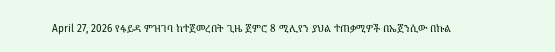April 27, 2026 የፋይዳ ምዝገባ ከተጀመረበት ጊዜ ጀምሮ 8 ሚሊየን ያህል ተጠቃሚዎች በኤጀንሲው በኩል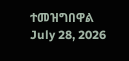ተመዝግበዋል July 28, 2026